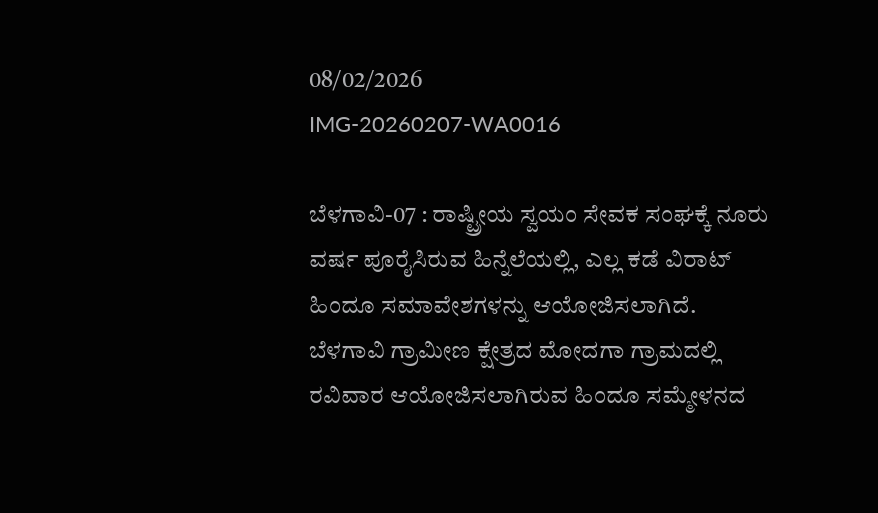08/02/2026
IMG-20260207-WA0016

ಬೆಳಗಾವಿ-07 : ರಾಷ್ಟ್ರೀಯ ಸ್ವಯಂ ಸೇವಕ ಸಂಘಕ್ಕೆ ನೂರು ವರ್ಷ ಪೂರೈಸಿರುವ ಹಿನ್ನೆಲೆಯಲ್ಲಿ, ಎಲ್ಲ ಕಡೆ ವಿರಾಟ್ ಹಿಂದೂ ಸಮಾವೇಶಗಳನ್ನು ಆಯೋಜಿಸಲಾಗಿದೆ.
ಬೆಳಗಾವಿ ಗ್ರಾಮೀಣ ಕ್ಷೇತ್ರದ ಮೋದಗಾ ಗ್ರಾಮದಲ್ಲಿ ರವಿವಾರ ಆಯೋಜಿಸಲಾಗಿರುವ ಹಿಂದೂ ಸಮ್ಮೇಳನದ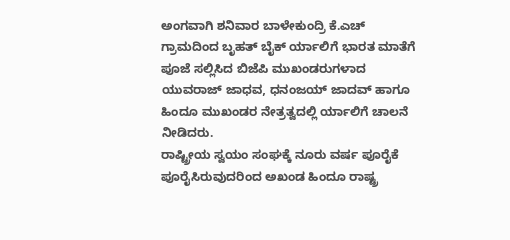ಅಂಗವಾಗಿ ಶನಿವಾರ ಬಾಳೇಕುಂದ್ರಿ ಕೆ.ಎಚ್ ಗ್ರಾಮದಿಂದ ಬೃಹತ್ ಬೈಕ್ ರ್ಯಾಲಿಗೆ ಭಾರತ ಮಾತೆಗೆ ಪೂಜೆ ಸಲ್ಲಿಸಿದ ಬಿಜೆಪಿ ಮುಖಂಡರುಗಳಾದ ಯುವರಾಜ್ ಜಾಧವ, ಧನಂಜಯ್ ಜಾದವ್ ಹಾಗೂ ಹಿಂದೂ ಮುಖಂಡರ ನೇತ್ರತ್ವದಲ್ಲಿ ರ್ಯಾಲಿಗೆ ಚಾಲನೆ ನೀಡಿದರು.
ರಾಷ್ಟ್ರೀಯ ಸ್ವಯಂ ಸಂಘಕ್ಕೆ ನೂರು ವರ್ಷ ಪೂರೈಕೆ ಪೂರೈಸಿರುವುದರಿಂದ ಅಖಂಡ ಹಿಂದೂ ರಾಷ್ಟ್ರ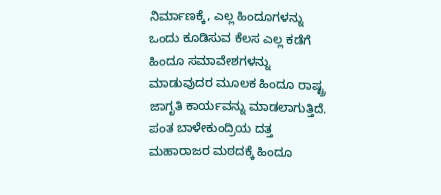ನಿರ್ಮಾಣಕ್ಕೆ, ಎಲ್ಲ ಹಿಂದೂಗಳನ್ನು ಒಂದು ಕೂಡಿಸುವ ಕೆಲಸ ಎಲ್ಲ ಕಡೆಗೆ ಹಿಂದೂ ಸಮಾವೇಶಗಳನ್ನು ಮಾಡುವುದರ ಮೂಲಕ ಹಿಂದೂ ರಾಷ್ಟ್ರ ಜಾಗೃತಿ ಕಾರ್ಯವನ್ನು ಮಾಡಲಾಗುತ್ತಿದೆ.
ಪಂತ ಬಾಳೇಕುಂದ್ರಿಯ ದತ್ತ ಮಹಾರಾಜರ ಮಠದಕ್ಕೆ ಹಿಂದೂ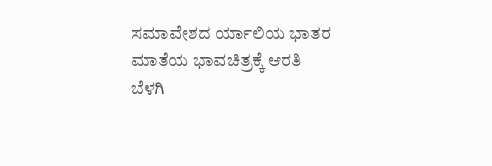ಸಮಾವೇಶದ ರ್ಯಾಲಿಯ ಭಾತರ ಮಾತೆಯ ಭಾವಚಿತ್ರಕ್ಕೆ ಆರತಿ ಬೆಳಗಿ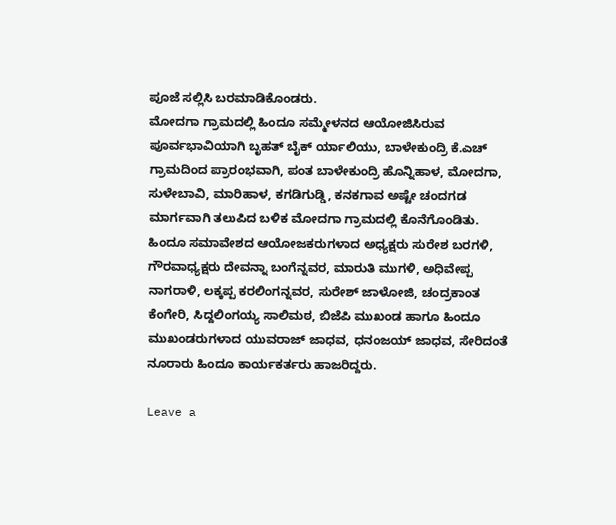ಪೂಜೆ ಸಲ್ಲಿಸಿ ಬರಮಾಡಿಕೊಂಡರು.
ಮೋದಗಾ ಗ್ರಾಮದಲ್ಲಿ ಹಿಂದೂ ಸಮ್ಮೇಳನದ ಆಯೋಜಿಸಿರುವ ಪೂರ್ವಭಾವಿಯಾಗಿ ಬೃಹತ್ ಬೈಕ್ ರ್ಯಾಲಿಯು, ಬಾಳೇಕುಂದ್ರಿ ಕೆ.ಎಚ್ ಗ್ರಾಮದಿಂದ ಪ್ರಾರಂಭವಾಗಿ, ಪಂತ ಬಾಳೇಕುಂದ್ರಿ ಹೊನ್ನಿಹಾಳ, ಮೋದಗಾ, ಸುಳೇಬಾವಿ, ಮಾರಿಹಾಳ, ಕಗಡಿಗುಡ್ಡಿ, ಕನಕಗಾವ ಅಷ್ಟೇ ಚಂದಗಡ ಮಾರ್ಗವಾಗಿ ತಲುಪಿದ ಬಳಿಕ ಮೋದಗಾ ಗ್ರಾಮದಲ್ಲಿ ಕೊನೆಗೊಂಡಿತು.
ಹಿಂದೂ ಸಮಾವೇಶದ ಆಯೋಜಕರುಗಳಾದ ಅಧ್ಯಕ್ಷರು ಸುರೇಶ ಬರಗಳಿ, ಗೌರವಾಧ್ಯಕ್ಷರು ದೇವನ್ನಾ ಬಂಗೆನ್ನವರ, ಮಾರುತಿ ಮುಗಳಿ, ಅಧಿವೇಪ್ಪ ನಾಗರಾಳಿ, ಲಕ್ಕಪ್ಪ ಕರಲಿಂಗನ್ನವರ, ಸುರೇಶ್ ಜಾಳೋಜಿ, ಚಂದ್ರಕಾಂತ ಕೆಂಗೇರಿ, ಸಿದ್ದಲಿಂಗಯ್ಯ ಸಾಲಿಮಠ, ಬಿಜೆಪಿ ಮುಖಂಡ ಹಾಗೂ ಹಿಂದೂ ಮುಖಂಡರುಗಳಾದ ಯುವರಾಜ್ ಜಾಧವ, ಧನಂಜಯ್ ಜಾಧವ, ಸೇರಿದಂತೆ ನೂರಾರು ಹಿಂದೂ ಕಾರ್ಯಕರ್ತರು ಹಾಜರಿದ್ದರು.

Leave a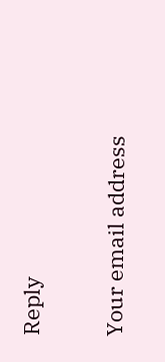Reply

Your email address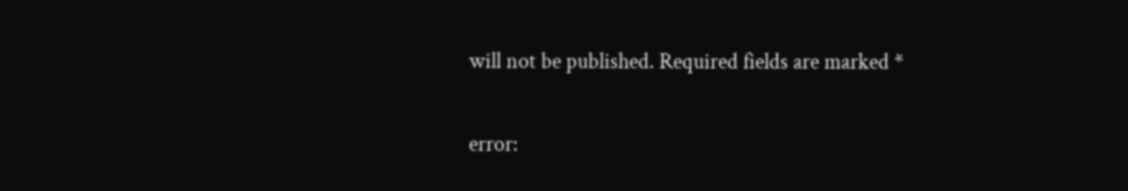will not be published. Required fields are marked *

error: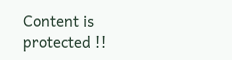Content is protected !!